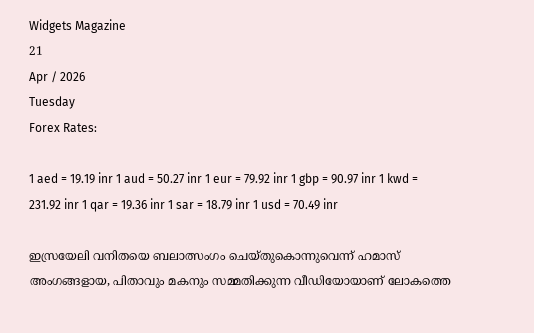Widgets Magazine
21
Apr / 2026
Tuesday
Forex Rates:

1 aed = 19.19 inr 1 aud = 50.27 inr 1 eur = 79.92 inr 1 gbp = 90.97 inr 1 kwd = 231.92 inr 1 qar = 19.36 inr 1 sar = 18.79 inr 1 usd = 70.49 inr

ഇസ്രയേലി വനിതയെ ബലാത്സംഗം ചെയ്തുകൊന്നുവെന്ന് ഹമാസ് അംഗങ്ങളായ, പിതാവും മകനും സമ്മതിക്കുന്ന വീഡിയോയാണ് ലോകത്തെ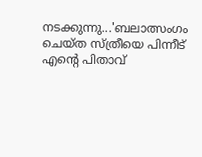നടക്കുന്നു...'ബലാത്സംഗം ചെയ്ത സ്ത്രീയെ പിന്നീട് എന്റെ പിതാവ്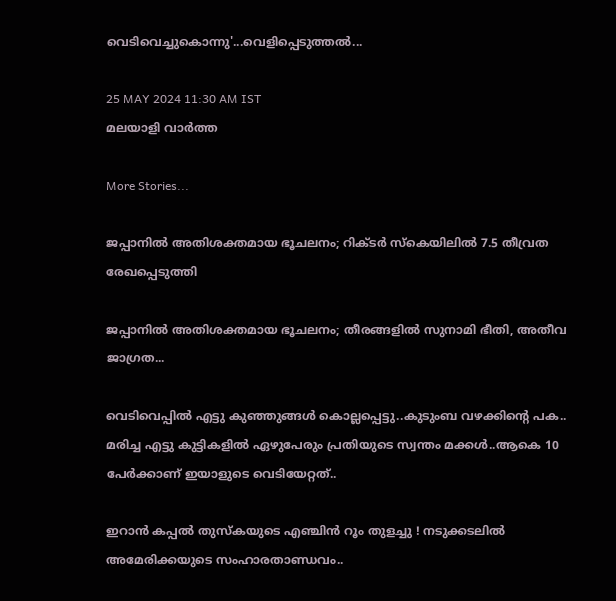വെടിവെച്ചുകൊന്നു'...വെളിപ്പെടുത്തൽ...

25 MAY 2024 11:30 AM IST
മലയാളി വാര്‍ത്ത

More Stories...

ജപ്പാനില്‍ അതിശക്തമായ ഭൂചലനം; റിക്ടര്‍ സ്‌കെയിലില്‍ 7.5 തീവ്രത രേഖപ്പെടുത്തി

ജപ്പാനിൽ അതിശക്തമായ ഭൂചലനം; തീരങ്ങളിൽ സുനാമി ഭീതി, അതീവ ജാഗ്രത...

വെടിവെപ്പില്‍ എട്ടു കുഞ്ഞുങ്ങള്‍ കൊല്ലപ്പെട്ടു..കുടുംബ വഴക്കിന്റെ പക.. മരിച്ച എട്ടു കുട്ടികളില്‍ ഏഴുപേരും പ്രതിയുടെ സ്വന്തം മക്കൾ..ആകെ 10 പേര്‍ക്കാണ് ഇയാളുടെ വെടിയേറ്റത്..

ഇറാൻ കപ്പൽ തുസ്‌കയുടെ എഞ്ചിൻ റൂം തുളച്ചു ! നടുക്കടലിൽ അമേരിക്കയുടെ സംഹാരതാണ്ഡവം..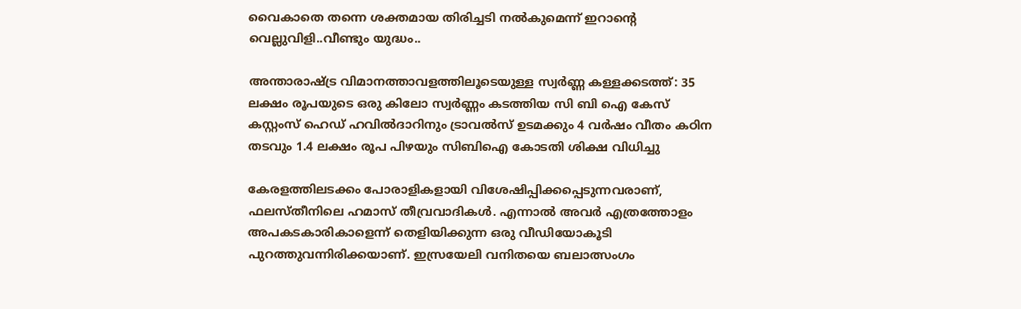വൈകാതെ തന്നെ ശക്തമായ തിരിച്ചടി നല്‍കുമെന്ന് ഇറാന്റെ വെല്ലുവിളി..വീണ്ടും യുദ്ധം..

അന്താരാഷ്ട്ര വിമാനത്താവളത്തിലൂടെയുള്ള സ്വർണ്ണ കള്ളക്കടത്ത്: 35 ലക്ഷം രൂപയുടെ ഒരു കിലോ സ്വർണ്ണം കടത്തിയ സി ബി ഐ കേസ് കസ്റ്റംസ് ഹെഡ് ഹവിൽദാറിനും ട്രാവൽസ് ഉടമക്കും 4 വർഷം വീതം കഠിന തടവും 1.4 ലക്ഷം രൂപ പിഴയും സിബിഐ കോടതി ശിക്ഷ വിധിച്ചു

കേരളത്തിലടക്കം പോരാളികളായി വിശേഷിപ്പിക്കപ്പെടുന്നവരാണ്, ഫലസ്തീനിലെ ഹമാസ് തീവ്രവാദികൾ. എന്നാൽ അവർ എത്രത്തോളം അപകടകാരികാളെന്ന് തെളിയിക്കുന്ന ഒരു വീഡിയോകൂടി പുറത്തുവന്നിരിക്കയാണ്. ഇസ്രയേലി വനിതയെ ബലാത്സംഗം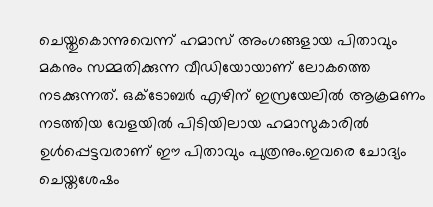ചെയ്തുകൊന്നുവെന്ന് ഹമാസ് അംഗങ്ങളായ പിതാവും മകനും സമ്മതിക്കുന്ന വീഡിയോയാണ് ലോകത്തെ നടക്കുന്നത്. ഒക്ടോബർ എഴിന് ഇസ്രയേലിൽ ആക്രമണം നടത്തിയ വേളയിൽ പിടിയിലായ ഹമാസുകാരിൽ ഉൾപ്പെട്ടവരാണ് ഈ പിതാവും പുത്രനും.ഇവരെ ചോദ്യം ചെയ്തശേഷം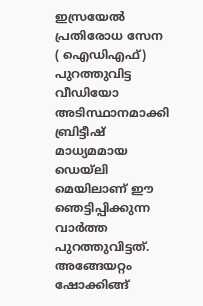ഇസ്രയേൽ പ്രതിരോധ സേന ( ഐഡിഎഫ്) പുറത്തുവിട്ട വീഡിയോ അടിസ്ഥാനമാക്കി ബ്രിട്ടീഷ് മാധ്യമമായ ഡെയ്‌ലി മെയിലാണ് ഈ ഞെട്ടിപ്പിക്കുന്ന വാർത്ത പുറത്തുവിട്ടത്. അങ്ങേയറ്റം ഷോക്കിങ്ങ്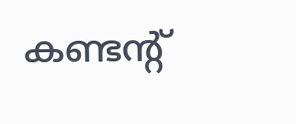കണ്ടന്റ്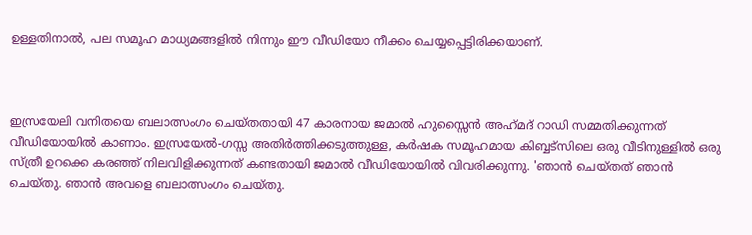ഉള്ളതിനാൽ, പല സമൂഹ മാധ്യമങ്ങളിൽ നിന്നും ഈ വീഡിയോ നീക്കം ചെയ്യപ്പെട്ടിരിക്കയാണ്.



ഇസ്രയേലി വനിതയെ ബലാത്സംഗം ചെയ്തതായി 47 കാരനായ ജമാൽ ഹുസ്സൈൻ അഹ്‌മദ് റാഡി സമ്മതിക്കുന്നത് വീഡിയോയിൽ കാണാം. ഇസ്രയേൽ-ഗസ്സ അതിർത്തിക്കടുത്തുള്ള, കർഷക സമൂഹമായ കിബ്ബട്സിലെ ഒരു വീടിനുള്ളിൽ ഒരു സ്ത്രീ ഉറക്കെ കരഞ്ഞ് നിലവിളിക്കുന്നത് കണ്ടതായി ജമാൽ വീഡിയോയിൽ വിവരിക്കുന്നു. 'ഞാൻ ചെയ്തത് ഞാൻ ചെയ്തു. ഞാൻ അവളെ ബലാത്സംഗം ചെയ്തു.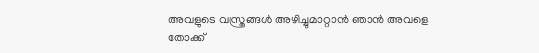അവളുടെ വസ്ത്രങ്ങൾ അഴിച്ചുമാറ്റാൻ ഞാൻ അവളെ തോക്ക്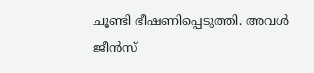ചൂണ്ടി ഭീഷണിപ്പെടുത്തി. അവൾ ജീൻസ്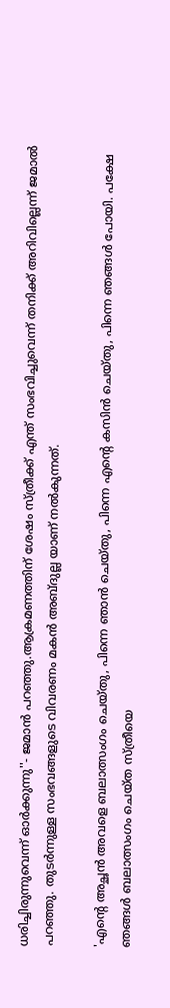ധരിച്ചിരുന്നുവെന്ന് ഓർക്കുന്നു''- ജമാൻ പറഞ്ഞു.ആക്രമണത്തിന് ശേഷം സ്ത്രീക്ക് എന്ത് സംഭവിച്ചുവെന്ന് തനിക്ക് അറിവില്ലെന്ന് ജമാൽ പറഞ്ഞു. തുടർന്നുള്ള സംഭവങ്ങളുടെ വിവരണം മകൻ അബ്ദുല്ല യാണ് നൽകുന്നത്.

'എന്റെ അച്ഛൻ അവളെ ബലാത്സംഗം ചെയ്തു, പിന്നെ ഞാൻ ചെയ്തു, പിന്നെ എന്റെ കസിൻ ചെയ്തു, പിന്നെ ഞങ്ങൾ പോയി. പക്ഷേ ഞങ്ങൾ ബലാത്സംഗം ചെയ്ത സ്ത്രീയെ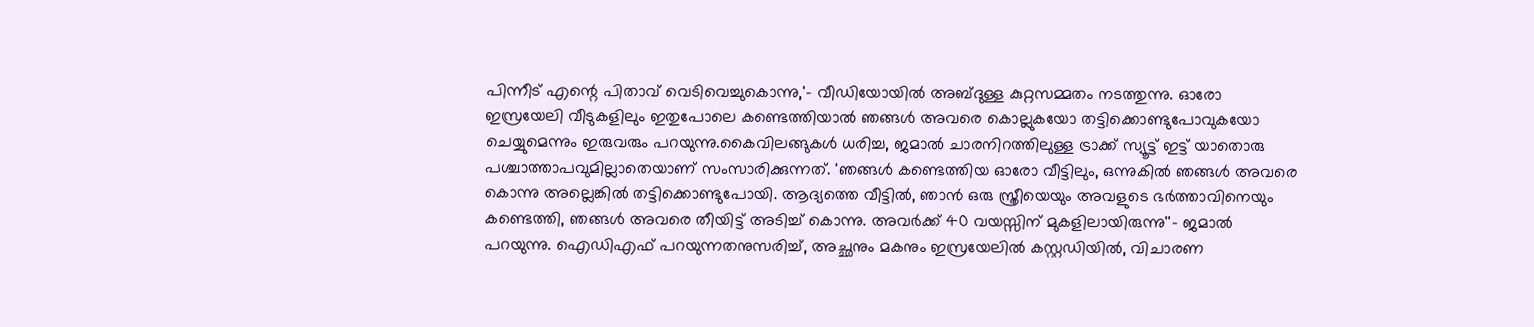പിന്നീട് എന്റെ പിതാവ് വെടിവെച്ചുകൊന്നു,'- വീഡിയോയിൽ അബ്ദുള്ള കുറ്റസമ്മതം നടത്തുന്നു. ഓരോ ഇസ്രയേലി വീടുകളിലും ഇതുപോലെ കണ്ടെത്തിയാൽ ഞങ്ങൾ അവരെ കൊല്ലുകയോ തട്ടിക്കൊണ്ടുപോവുകയോ ചെയ്യുമെന്നും ഇരുവരും പറയുന്നു.കൈവിലങ്ങുകൾ ധരിച്ച, ജമാൽ ചാരനിറത്തിലുള്ള ട്രാക്ക് സ്യൂട്ട് ഇട്ട് യാതൊരു പശ്ചാത്താപവുമില്ലാതെയാണ് സംസാരിക്കുന്നത്. 'ഞങ്ങൾ കണ്ടെത്തിയ ഓരോ വീട്ടിലും, ഒന്നുകിൽ ഞങ്ങൾ അവരെ കൊന്നു അല്ലെങ്കിൽ തട്ടിക്കൊണ്ടുപോയി. ആദ്യത്തെ വീട്ടിൽ, ഞാൻ ഒരു സ്ത്രീയെയും അവളുടെ ഭർത്താവിനെയും കണ്ടെത്തി, ഞങ്ങൾ അവരെ തീയിട്ട് അടിച്ച് കൊന്നു. അവർക്ക് 40 വയസ്സിന് മുകളിലായിരുന്നു''- ജമാൽ പറയുന്നു. ഐഡിഎഫ് പറയുന്നതനുസരിച്ച്, അച്ഛനും മകനും ഇസ്രയേലിൽ കസ്റ്റഡിയിൽ, വിചാരണ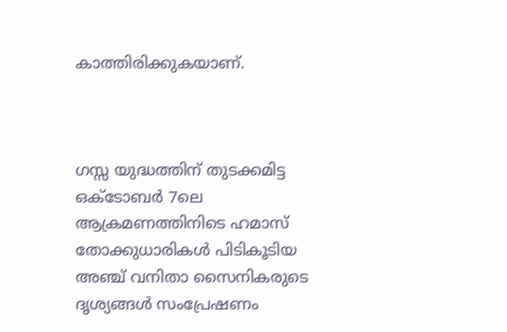കാത്തിരിക്കുകയാണ്.



ഗസ്സ യുദ്ധത്തിന് തുടക്കമിട്ട ഒക്ടോബർ 7ലെ ആക്രമണത്തിനിടെ ഹമാസ് തോക്കുധാരികൾ പിടികൂടിയ അഞ്ച് വനിതാ സൈനികരുടെ ദൃശ്യങ്ങൾ സംപ്രേഷണം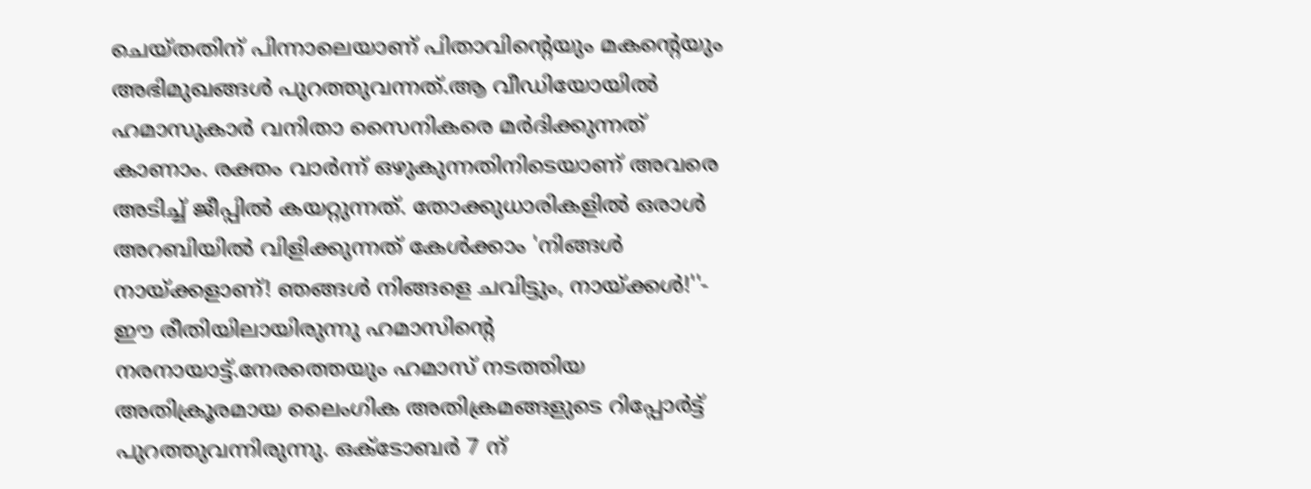ചെയ്തതിന് പിന്നാലെയാണ് പിതാവിന്റെയും മകന്റെയും അഭിമുഖങ്ങൾ പുറത്തുവന്നത്.ആ വീഡിയോയിൽ ഹമാസുകാർ വനിതാ സൈനികരെ മർദിക്കുന്നത് കാണാം. രക്തം വാർന്ന് ഒഴുകുന്നതിനിടെയാണ് അവരെ അടിച്ച് ജീപ്പിൽ കയറ്റുന്നത്. തോക്കുധാരികളിൽ ഒരാൾ അറബിയിൽ വിളിക്കുന്നത് കേൾക്കാം 'നിങ്ങൾ നായ്ക്കളാണ്! ഞങ്ങൾ നിങ്ങളെ ചവിട്ടും, നായ്ക്കൾ!''- ഈ രീതിയിലായിരുന്നു ഹമാസിന്റെ നരനായാട്ട്.നേരത്തെയും ഹമാസ് നടത്തിയ അതിക്രൂരമായ ലൈംഗിക അതിക്രമങ്ങളുടെ റിപ്പോർട്ട് പുറത്തുവന്നിരുന്നു. ഒക്ടോബർ 7 ന്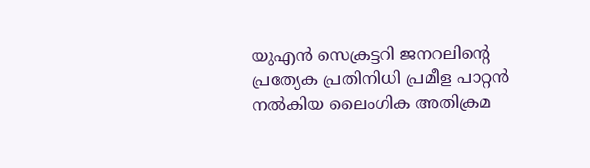യുഎൻ സെക്രട്ടറി ജനറലിന്റെ പ്രത്യേക പ്രതിനിധി പ്രമീള പാറ്റൻ നൽകിയ ലൈംഗിക അതിക്രമ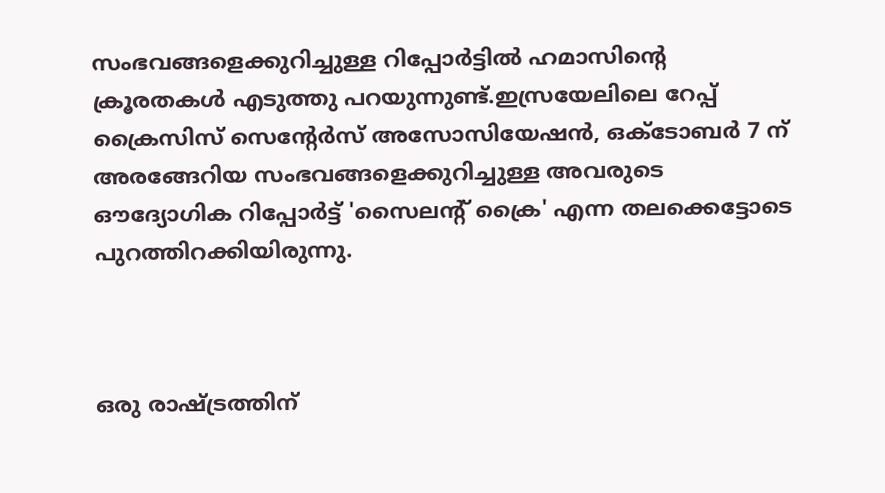സംഭവങ്ങളെക്കുറിച്ചുള്ള റിപ്പോർട്ടിൽ ഹമാസിന്റെ ക്രൂരതകൾ എടുത്തു പറയുന്നുണ്ട്.ഇസ്രയേലിലെ റേപ്പ് ക്രൈസിസ് സെന്റേർസ് അസോസിയേഷൻ, ഒക്ടോബർ 7 ന് അരങ്ങേറിയ സംഭവങ്ങളെക്കുറിച്ചുള്ള അവരുടെ ഔദ്യോഗിക റിപ്പോർട്ട് 'സൈലന്റ് ക്രൈ' എന്ന തലക്കെട്ടോടെ പുറത്തിറക്കിയിരുന്നു.



ഒരു രാഷ്ട്രത്തിന്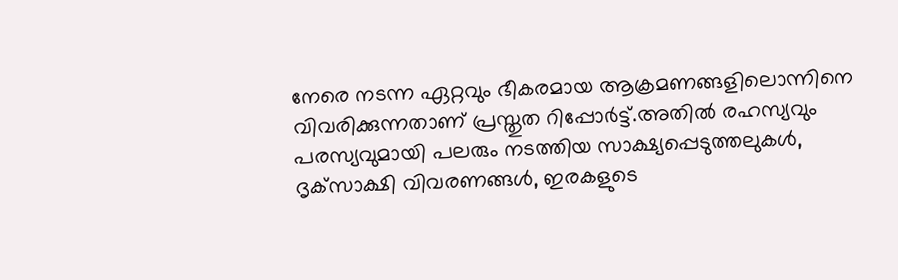നേരെ നടന്ന ഏറ്റവും ഭീകരമായ ആക്രമണങ്ങളിലൊന്നിനെ വിവരിക്കുന്നതാണ് പ്രസ്തുത റിപ്പോർട്ട്.അതിൽ രഹസ്യവും പരസ്യവുമായി പലരും നടത്തിയ സാക്ഷ്യപ്പെടുത്തലുകൾ, ദൃക്‌സാക്ഷി വിവരണങ്ങൾ, ഇരകളുടെ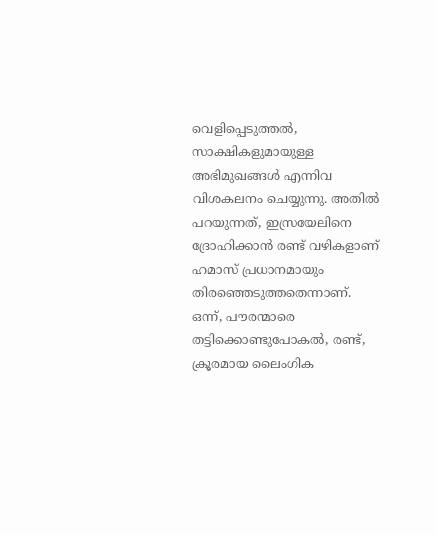വെളിപ്പെടുത്തൽ, സാക്ഷികളുമായുള്ള അഭിമുഖങ്ങൾ എന്നിവ വിശകലനം ചെയ്യുന്നു. അതിൽ പറയുന്നത്, ഇസ്രയേലിനെ ദ്രോഹിക്കാൻ രണ്ട് വഴികളാണ് ഹമാസ് പ്രധാനമായും തിരഞ്ഞെടുത്തതെന്നാണ്. ഒന്ന്, പൗരന്മാരെ തട്ടിക്കൊണ്ടുപോകൽ, രണ്ട്, ക്രൂരമായ ലൈംഗിക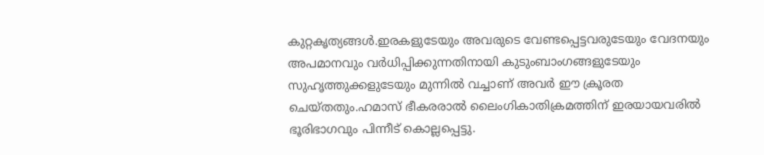കുറ്റകൃത്യങ്ങൾ.ഇരകളുടേയും അവരുടെ വേണ്ടപ്പെട്ടവരുടേയും വേദനയും അപമാനവും വർധിപ്പിക്കുന്നതിനായി കുടുംബാംഗങ്ങളുടേയും സുഹൃത്തുക്കളുടേയും മുന്നിൽ വച്ചാണ് അവർ ഈ ക്രൂരത ചെയ്തതും.ഹമാസ് ഭീകരരാൽ ലൈംഗികാതിക്രമത്തിന് ഇരയായവരിൽ ഭൂരിഭാഗവും പിന്നീട് കൊല്ലപ്പെട്ടു.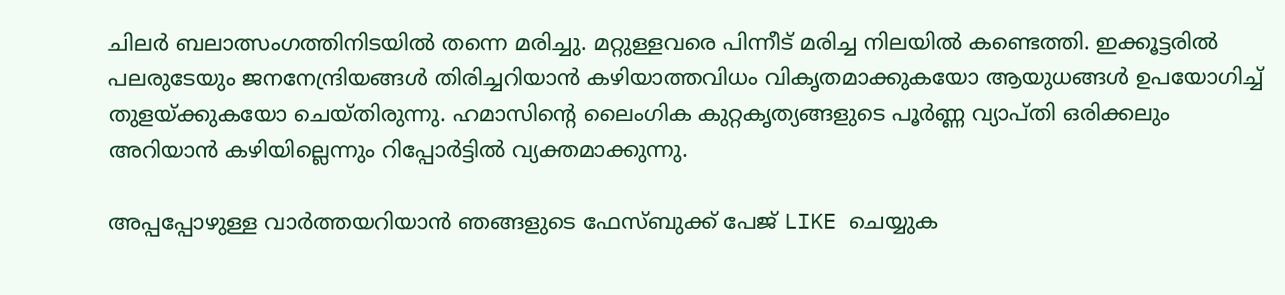ചിലർ ബലാത്സംഗത്തിനിടയിൽ തന്നെ മരിച്ചു. മറ്റുള്ളവരെ പിന്നീട് മരിച്ച നിലയിൽ കണ്ടെത്തി. ഇക്കൂട്ടരിൽ പലരുടേയും ജനനേന്ദ്രിയങ്ങൾ തിരിച്ചറിയാൻ കഴിയാത്തവിധം വികൃതമാക്കുകയോ ആയുധങ്ങൾ ഉപയോഗിച്ച് തുളയ്ക്കുകയോ ചെയ്തിരുന്നു. ഹമാസിന്റെ ലൈംഗിക കുറ്റകൃത്യങ്ങളുടെ പൂർണ്ണ വ്യാപ്തി ഒരിക്കലും അറിയാൻ കഴിയില്ലെന്നും റിപ്പോർട്ടിൽ വ്യക്തമാക്കുന്നു.

അപ്പപ്പോഴുള്ള വാര്‍ത്തയറിയാന്‍ ഞങ്ങളുടെ ഫേസ്‌ബുക്ക്‌ പേജ് LIKE ചെയ്യുക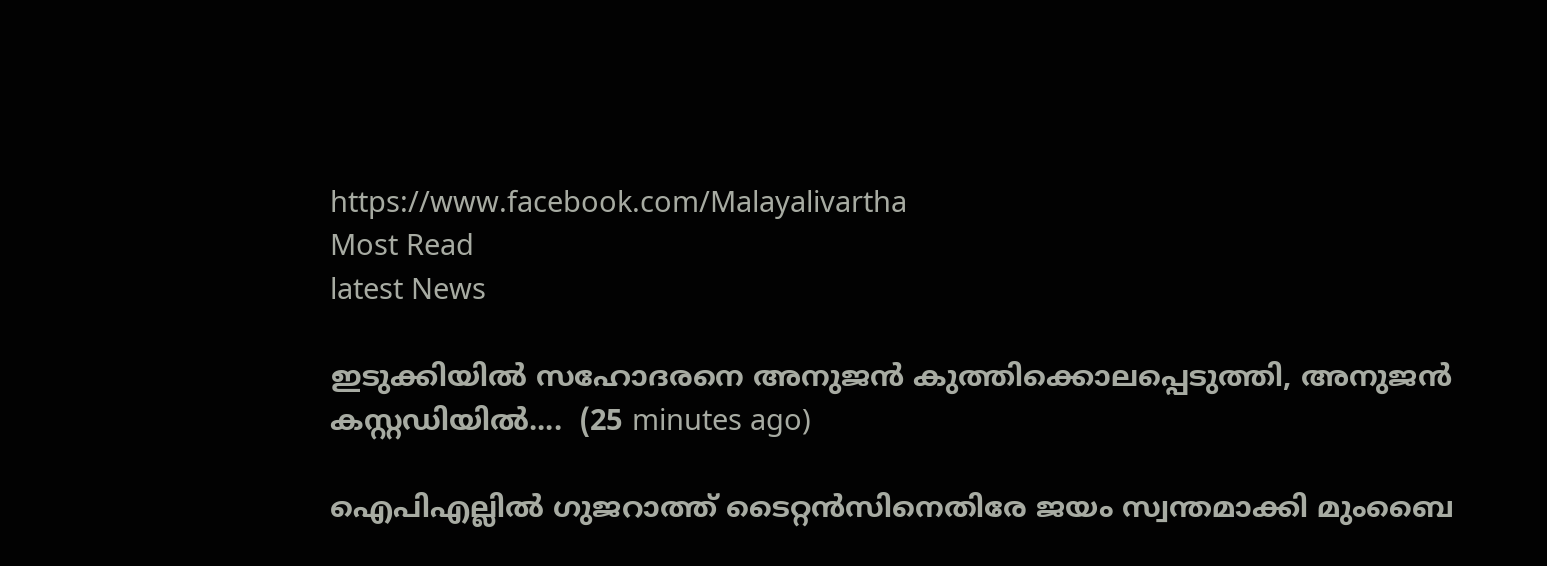https://www.facebook.com/Malayalivartha
Most Read
latest News

ഇടുക്കിയിൽ സഹോദരനെ അനുജൻ കുത്തിക്കൊലപ്പെടുത്തി, അനുജൻ കസ്റ്റഡിയിൽ....  (25 minutes ago)

ഐപിഎല്ലിൽ ഗുജറാത്ത് ടൈറ്റൻസിനെതിരേ ജയം സ്വന്തമാക്കി മുംബൈ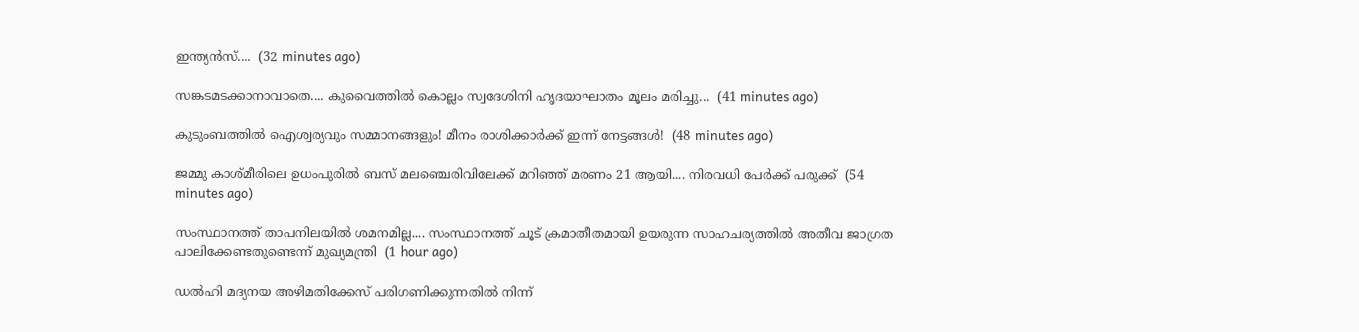ഇന്ത്യൻസ്....  (32 minutes ago)

സങ്കടമടക്കാനാവാതെ.... കുവൈത്തിൽ കൊല്ലം സ്വദേശിനി ഹൃദയാഘാതം മൂലം മരിച്ചു...  (41 minutes ago)

കുടുംബത്തിൽ ഐശ്വര്യവും സമ്മാനങ്ങളും! മീനം രാശിക്കാർക്ക് ഇന്ന് നേട്ടങ്ങൾ!  (48 minutes ago)

ജമ്മു കാശ്മീരിലെ ഉധംപുരിൽ ബസ് മലഞ്ചെരിവിലേക്ക് മറിഞ്ഞ് മരണം 21 ആയി.... നിരവധി പേർക്ക് പരുക്ക്  (54 minutes ago)

സംസ്ഥാനത്ത് താപനിലയിൽ ശമനമില്ല.... സംസ്ഥാനത്ത് ചൂട് ക്രമാതീതമായി ഉയരുന്ന സാഹചര്യത്തിൽ അതീവ ജാഗ്രത പാലിക്കേണ്ടതുണ്ടെന്ന് മുഖ്യമന്ത്രി  (1 hour ago)

ഡല്‍ഹി മദ്യനയ അഴിമതിക്കേസ് പരിഗണിക്കുന്നതില്‍ നിന്ന്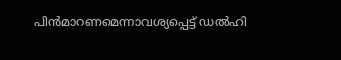പിന്‍മാറണമെന്നാവശ്യപ്പെട്ട് ഡല്‍ഹി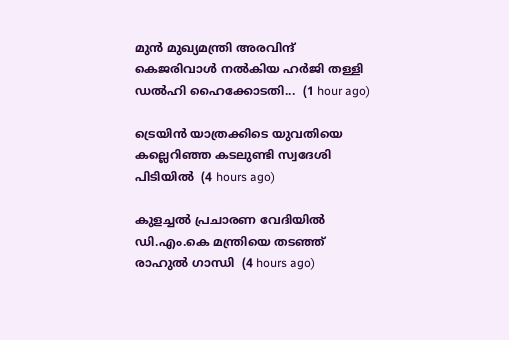മുന്‍ മുഖ്യമന്ത്രി അരവിന്ദ് കെജരിവാള്‍ നല്‍കിയ ഹര്‍ജി തള്ളി ഡല്‍ഹി ഹൈക്കോടതി...  (1 hour ago)

ട്രെയിന്‍ യാത്രക്കിടെ യുവതിയെ കല്ലെറിഞ്ഞ കടലുണ്ടി സ്വദേശി പിടിയില്‍  (4 hours ago)

കുളച്ചല്‍ പ്രചാരണ വേദിയില്‍ ഡി.എം.കെ മന്ത്രിയെ തടഞ്ഞ് രാഹുല്‍ ഗാന്ധി  (4 hours ago)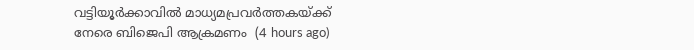വട്ടിയൂര്‍ക്കാവില്‍ മാധ്യമപ്രവര്‍ത്തകയ്ക്ക് നേരെ ബിജെപി ആക്രമണം  (4 hours ago)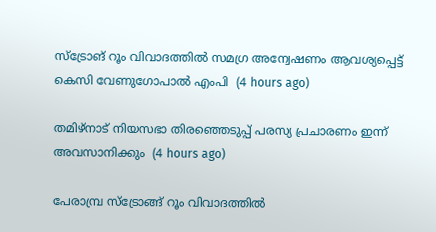സ്‌ട്രോങ് റൂം വിവാദത്തില്‍ സമഗ്ര അന്വേഷണം ആവശ്യപ്പെട്ട് കെസി വേണുഗോപാല്‍ എംപി  (4 hours ago)

തമിഴ്‌നാട് നിയസഭാ തിരഞ്ഞെടുപ്പ് പരസ്യ പ്രചാരണം ഇന്ന് അവസാനിക്കും  (4 hours ago)

പേരാമ്പ്ര സ്‌ട്രോങ്ങ് റൂം വിവാദത്തില്‍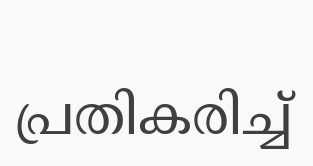പ്രതികരിച്ച്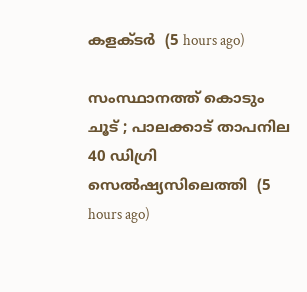കളക്ടര്‍  (5 hours ago)

സംസ്ഥാനത്ത് കൊടും ചൂട് ; പാലക്കാട് താപനില 40 ഡിഗ്രി സെല്‍ഷ്യസിലെത്തി  (5 hours ago)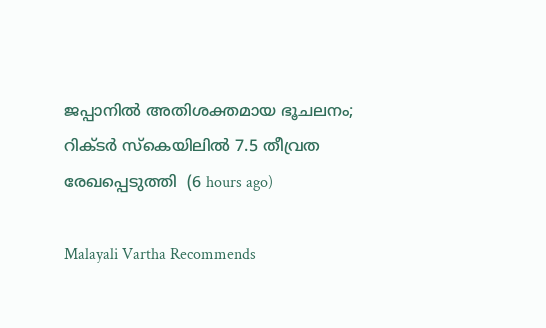ജപ്പാനില്‍ അതിശക്തമായ ഭൂചലനം; റിക്ടര്‍ സ്‌കെയിലില്‍ 7.5 തീവ്രത രേഖപ്പെടുത്തി  (6 hours ago)

Malayali Vartha Recommends